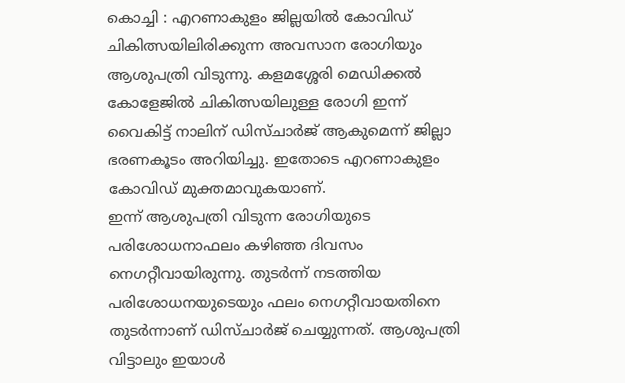കൊച്ചി : എറണാകുളം ജില്ലയിൽ കോവിഡ് ചികിത്സയിലിരിക്കുന്ന അവസാന രോഗിയും ആശുപത്രി വിടുന്നു. കളമശ്ശേരി മെഡിക്കൽ കോളേജിൽ ചികിത്സയിലുള്ള രോഗി ഇന്ന് വൈകിട്ട് നാലിന് ഡിസ്ചാർജ് ആകുമെന്ന് ജില്ലാ ഭരണകൂടം അറിയിച്ചു. ഇതോടെ എറണാകുളം കോവിഡ് മുക്തമാവുകയാണ്.
ഇന്ന് ആശുപത്രി വിടുന്ന രോഗിയുടെ പരിശോധനാഫലം കഴിഞ്ഞ ദിവസം നെഗറ്റീവായിരുന്നു. തുടർന്ന് നടത്തിയ പരിശോധനയുടെയും ഫലം നെഗറ്റീവായതിനെ തുടർന്നാണ് ഡിസ്ചാർജ് ചെയ്യുന്നത്. ആശുപത്രി വിട്ടാലും ഇയാൾ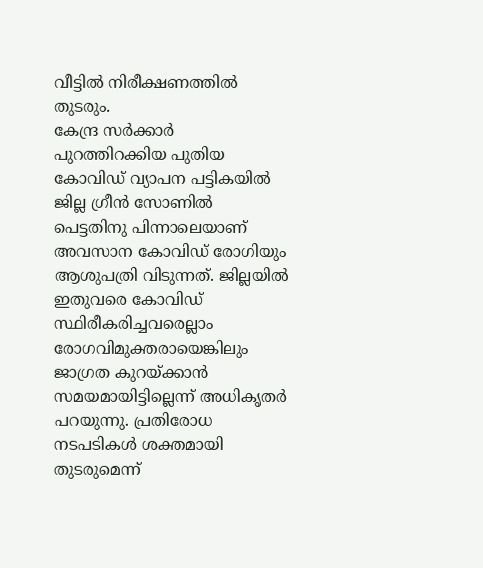വീട്ടിൽ നിരീക്ഷണത്തിൽ തുടരും.
കേന്ദ്ര സർക്കാർ പുറത്തിറക്കിയ പുതിയ കോവിഡ് വ്യാപന പട്ടികയിൽ ജില്ല ഗ്രീൻ സോണിൽ പെട്ടതിനു പിന്നാലെയാണ് അവസാന കോവിഡ് രോഗിയും ആശുപത്രി വിടുന്നത്. ജില്ലയിൽ ഇതുവരെ കോവിഡ് സ്ഥിരീകരിച്ചവരെല്ലാം രോഗവിമുക്തരായെങ്കിലും ജാഗ്രത കുറയ്ക്കാൻ സമയമായിട്ടില്ലെന്ന് അധികൃതർ പറയുന്നു. പ്രതിരോധ നടപടികൾ ശക്തമായി തുടരുമെന്ന്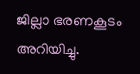ജില്ലാ ഭരണകൂടം അറിയിച്ചു.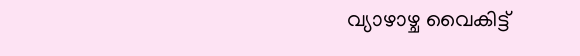വ്യാഴാഴ്ച വൈകിട്ട്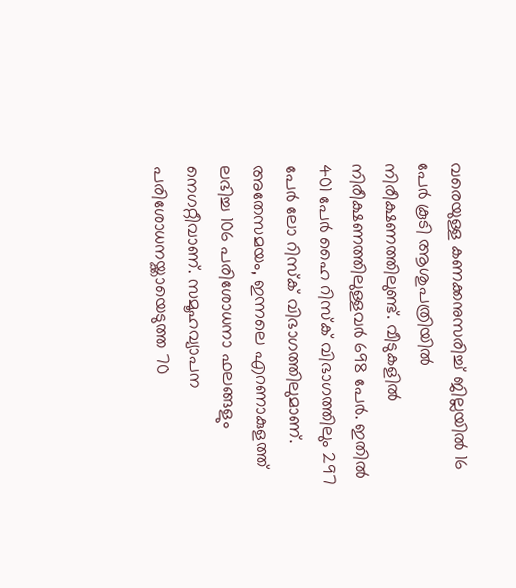വരെയുള്ള കണക്കനുസരിച്ച് ജില്ലയിൽ 16 പേർ കൂടി ആശുപത്രിയിൽ നിരീക്ഷണത്തിലുണ്ട്. വീടുകളിൽ നിരീക്ഷണത്തിലുള്ളവർ 698 പേർ. ഇതിൽ 401 പേർ ഹൈ റിസ്ക് വിഭാഗത്തിലും 297 പേർ ലോ റിസ്ക് വിഭാഗത്തിലുമാണ്. അതേസമയം, ഇന്നലെ എറണാകുളത്ത് ലഭിച്ച 106 പരിശോധനാ ഫലങ്ങളും നെഗറ്റീവാണ്. സമൂഹവ്യാപന പരിശോധനയ്ക്കായെടുത്ത 70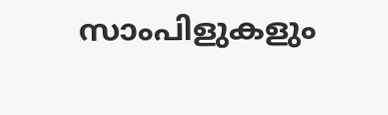സാംപിളുകളും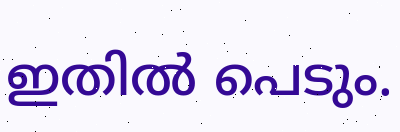ഇതിൽ പെടും.